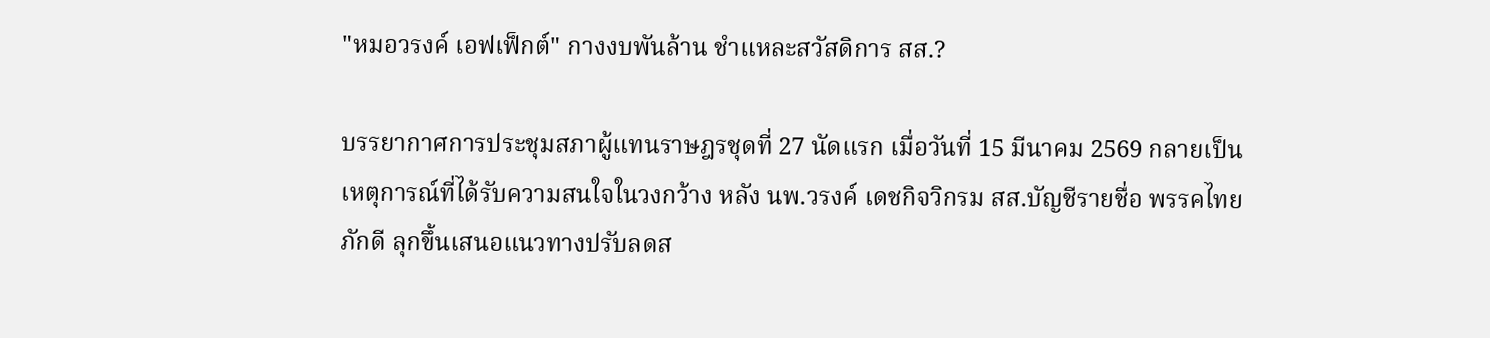"หมอวรงค์ เอฟเฟ็กต์" กางงบพันล้าน ชำแหละสวัสดิการ สส.?

บรรยากาศการประชุมสภาผู้แทนราษฎรชุดที่ 27 นัดแรก เมื่อวันที่ 15 มีนาคม 2569 กลายเป็นเหตุการณ์ที่ได้รับความสนใจในวงกว้าง หลัง นพ.วรงค์ เดชกิจวิกรม สส.บัญชีรายชื่อ พรรคไทยภักดี ลุกขึ้นเสนอแนวทางปรับลดส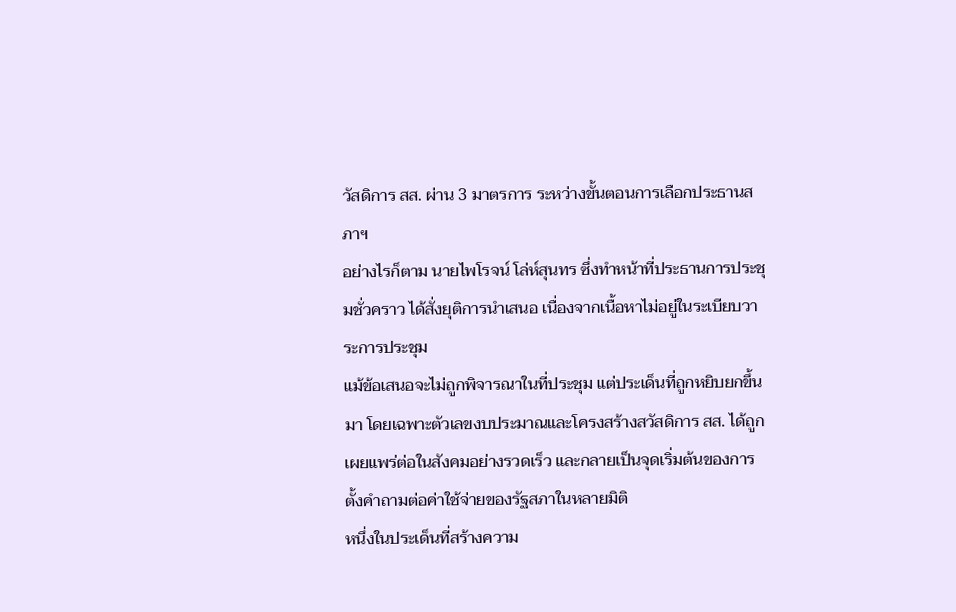วัสดิการ สส. ผ่าน 3 มาตรการ ระหว่างขั้นตอนการเลือกประธานสภาฯ
อย่างไรก็ตาม นายไพโรจน์ โล่ห์สุนทร ซึ่งทำหน้าที่ประธานการประชุมชั่วคราว ได้สั่งยุติการนำเสนอ เนื่องจากเนื้อหาไม่อยู่ในระเบียบวาระการประชุม
แม้ข้อเสนอจะไม่ถูกพิจารณาในที่ประชุม แต่ประเด็นที่ถูกหยิบยกขึ้นมา โดยเฉพาะตัวเลขงบประมาณและโครงสร้างสวัสดิการ สส. ได้ถูกเผยแพร่ต่อในสังคมอย่างรวดเร็ว และกลายเป็นจุดเริ่มต้นของการตั้งคำถามต่อค่าใช้จ่ายของรัฐสภาในหลายมิติ
หนึ่งในประเด็นที่สร้างความ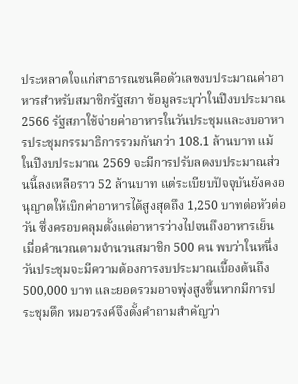ประหลาดใจแก่สาธารณชนคือตัวเลขงบประมาณค่าอาหารสำหรับสมาชิกรัฐสภา ข้อมูลระบุว่าในปีงบประมาณ 2566 รัฐสภาใช้จ่ายค่าอาหารในวันประชุมและงบอาหารประชุมกรรมาธิการรวมกันกว่า 108.1 ล้านบาท แม้ในปีงบประมาณ 2569 จะมีการปรับลดงบประมาณส่วนนี้ลงเหลือราว 52 ล้านบาท แต่ระเบียบปัจจุบันยังคงอนุญาตให้เบิกค่าอาหารได้สูงสุดถึง 1,250 บาทต่อหัวต่อวัน ซึ่งครอบคลุมตั้งแต่อาหารว่างไปจนถึงอาหารเย็น
เมื่อคำนวณตามจำนวนสมาชิก 500 คน พบว่าในหนึ่งวันประชุมจะมีความต้องการงบประมาณเบื้องต้นถึง 500,000 บาท และยอดรวมอาจพุ่งสูงขึ้นหากมีการประชุมดึก หมอวรงค์จึงตั้งคำถามสำคัญว่า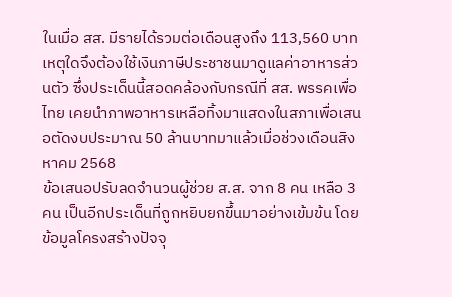ในเมื่อ สส. มีรายได้รวมต่อเดือนสูงถึง 113,560 บาท เหตุใดจึงต้องใช้เงินภาษีประชาชนมาดูแลค่าอาหารส่วนตัว ซึ่งประเด็นนี้สอดคล้องกับกรณีที่ สส. พรรคเพื่อไทย เคยนำภาพอาหารเหลือทิ้งมาแสดงในสภาเพื่อเสนอตัดงบประมาณ 50 ล้านบาทมาแล้วเมื่อช่วงเดือนสิงหาคม 2568
ข้อเสนอปรับลดจำนวนผู้ช่วย ส.ส. จาก 8 คน เหลือ 3 คน เป็นอีกประเด็นที่ถูกหยิบยกขึ้นมาอย่างเข้มข้น โดยข้อมูลโครงสร้างปัจจุ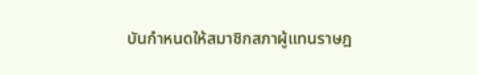บันกำหนดให้สมาชิกสภาผู้แทนราษฎ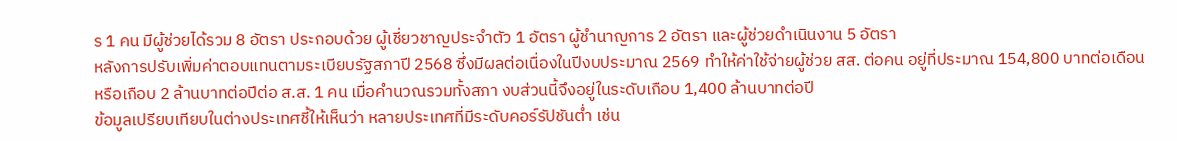ร 1 คน มีผู้ช่วยได้รวม 8 อัตรา ประกอบด้วย ผู้เชี่ยวชาญประจำตัว 1 อัตรา ผู้ชำนาญการ 2 อัตรา และผู้ช่วยดำเนินงาน 5 อัตรา
หลังการปรับเพิ่มค่าตอบแทนตามระเบียบรัฐสภาปี 2568 ซึ่งมีผลต่อเนื่องในปีงบประมาณ 2569 ทำให้ค่าใช้จ่ายผู้ช่วย สส. ต่อคน อยู่ที่ประมาณ 154,800 บาทต่อเดือน หรือเกือบ 2 ล้านบาทต่อปีต่อ ส.ส. 1 คน เมื่อคำนวณรวมทั้งสภา งบส่วนนี้จึงอยู่ในระดับเกือบ 1,400 ล้านบาทต่อปี
ข้อมูลเปรียบเทียบในต่างประเทศชี้ให้เห็นว่า หลายประเทศที่มีระดับคอร์รัปชันต่ำ เช่น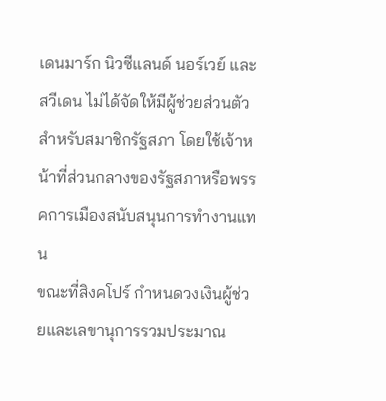เดนมาร์ก นิวซีแลนด์ นอร์เวย์ และสวีเดน ไม่ได้จัดให้มีผู้ช่วยส่วนตัวสำหรับสมาชิกรัฐสภา โดยใช้เจ้าหน้าที่ส่วนกลางของรัฐสภาหรือพรรคการเมืองสนับสนุนการทำงานแทน
ขณะที่สิงคโปร์ กำหนดวงเงินผู้ช่วยและเลขานุการรวมประมาณ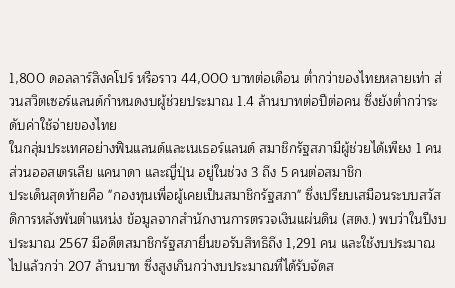1,800 ดอลลาร์สิงคโปร์ หรือราว 44,000 บาทต่อเดือน ต่ำกว่าของไทยหลายเท่า ส่วนสวิตเซอร์แลนด์กำหนดงบผู้ช่วยประมาณ 1.4 ล้านบาทต่อปีต่อคน ซึ่งยังต่ำกว่าระดับค่าใช้จ่ายของไทย
ในกลุ่มประเทศอย่างฟินแลนด์และเนเธอร์แลนด์ สมาชิกรัฐสภามีผู้ช่วยได้เพียง 1 คน ส่วนออสเตรเลีย แคนาดา และญี่ปุ่น อยู่ในช่วง 3 ถึง 5 คนต่อสมาชิก
ประเด็นสุดท้ายคือ "กองทุนเพื่อผู้เคยเป็นสมาชิกรัฐสภา" ซึ่งเปรียบเสมือนระบบสวัสดิการหลังพ้นตำแหน่ง ข้อมูลจากสำนักงานการตรวจเงินแผ่นดิน (สตง.) พบว่าในปีงบประมาณ 2567 มีอดีตสมาชิกรัฐสภายื่นขอรับสิทธิถึง 1,291 คน และใช้งบประมาณไปแล้วกว่า 207 ล้านบาท ซึ่งสูงเกินกว่างบประมาณที่ได้รับจัดส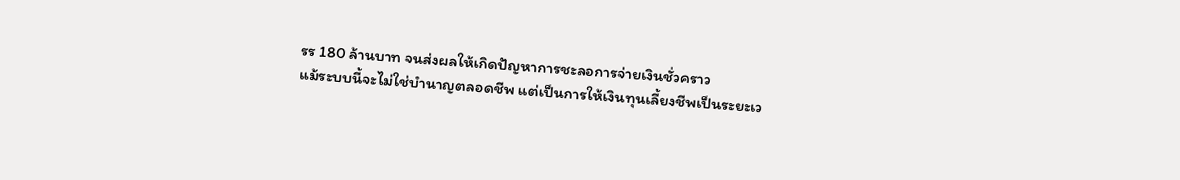รร 180 ล้านบาท จนส่งผลให้เกิดปัญหาการชะลอการจ่ายเงินชั่วคราว
แม้ระบบนี้จะไม่ใช่บำนาญตลอดชีพ แต่เป็นการให้เงินทุนเลี้ยงชีพเป็นระยะเว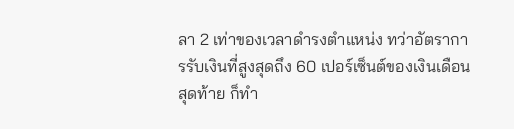ลา 2 เท่าของเวลาดำรงตำแหน่ง ทว่าอัตราการรับเงินที่สูงสุดถึง 60 เปอร์เซ็นต์ของเงินเดือนสุดท้าย ก็ทำ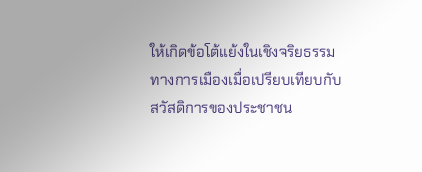ให้เกิดข้อโต้แย้งในเชิงจริยธรรมทางการเมืองเมื่อเปรียบเทียบกับสวัสดิการของประชาชน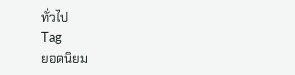ทั่วไป
Tag
ยอดนิยม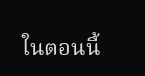ในตอนนี้